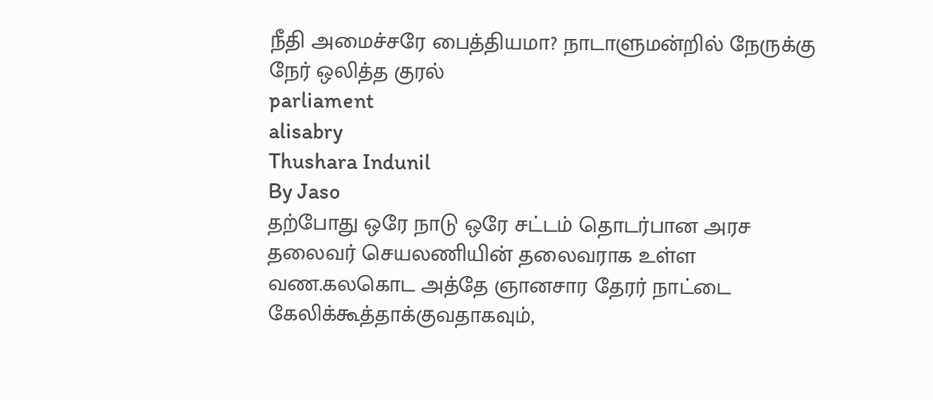நீதி அமைச்சரே பைத்தியமா? நாடாளுமன்றில் நேருக்கு நேர் ஒலித்த குரல்
parliament
alisabry
Thushara Indunil
By Jaso
தற்போது ஒரே நாடு ஒரே சட்டம் தொடர்பான அரச தலைவர் செயலணியின் தலைவராக உள்ள வண.கலகொட அத்தே ஞானசார தேரர் நாட்டை கேலிக்கூத்தாக்குவதாகவும்,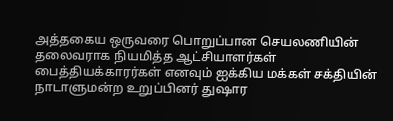அத்தகைய ஒருவரை பொறுப்பான செயலணியின் தலைவராக நியமித்த ஆட்சியாளர்கள் பைத்தியக்காரர்கள் எனவும் ஐக்கிய மக்கள் சக்தியின் நாடாளுமன்ற உறுப்பினர் துஷார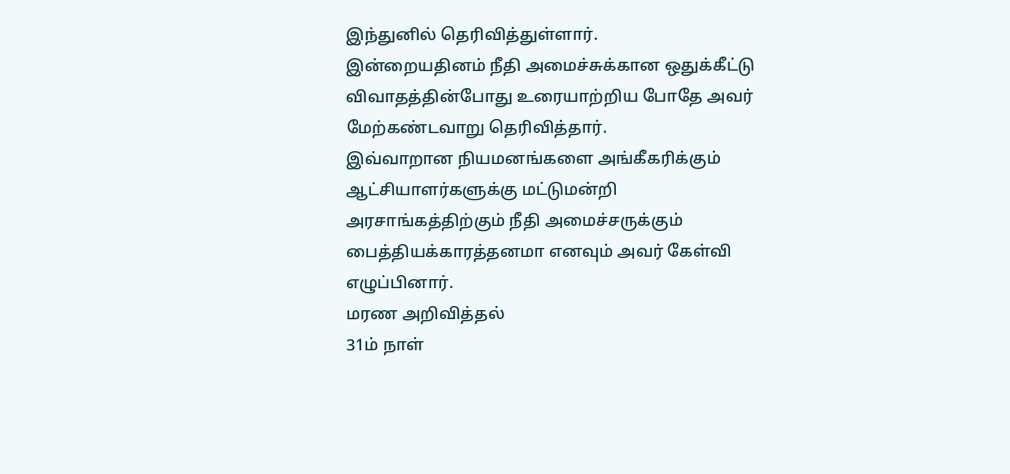இந்துனில் தெரிவித்துள்ளார்.
இன்றையதினம் நீதி அமைச்சுக்கான ஒதுக்கீட்டு விவாதத்தின்போது உரையாற்றிய போதே அவர் மேற்கண்டவாறு தெரிவித்தார்.
இவ்வாறான நியமனங்களை அங்கீகரிக்கும் ஆட்சியாளர்களுக்கு மட்டுமன்றி அரசாங்கத்திற்கும் நீதி அமைச்சருக்கும் பைத்தியக்காரத்தனமா எனவும் அவர் கேள்வி எழுப்பினார்.
மரண அறிவித்தல்
31ம் நாள்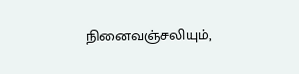நினைவஞ்சலியும்,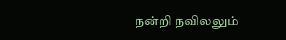நன்றி நவிலலும்